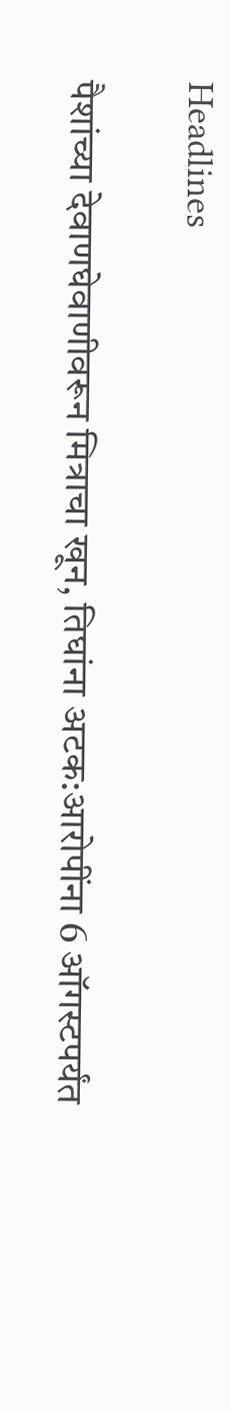Headlines

पैशांच्या देवाणघेवाणीवरून मित्राचा खून, तिघांना अटक:आरोपींना 6 ऑगस्टपर्यंत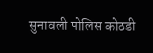सुनावली पोलिस कोठडी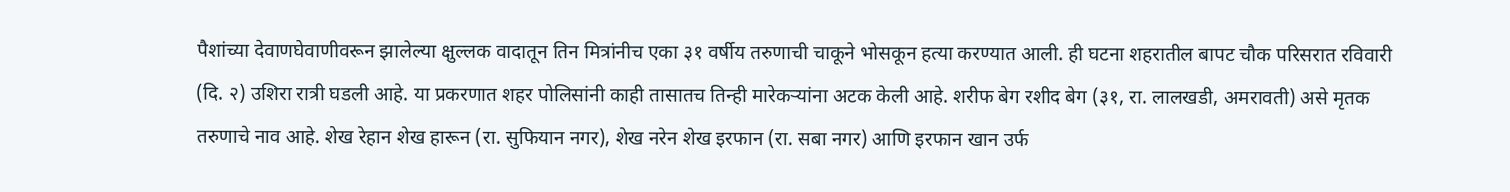पैशांच्या देवाणघेवाणीवरून झालेल्या क्षुल्लक वादातून तिन मित्रांनीच एका ३१ वर्षीय तरुणाची चाकूने भोसकून हत्या करण्यात आली. ही घटना शहरातील बापट चौक परिसरात रविवारी (दि. २) उशिरा रात्री घडली आहे. या प्रकरणात शहर पोलिसांनी काही तासातच तिन्ही मारेकऱ्यांना अटक केली आहे. शरीफ बेग रशीद बेग (३१, रा. लालखडी, अमरावती) असे मृतक तरुणाचे नाव आहे. शेख रेहान शेख हारून (रा. सुफियान नगर), शेख नरेन शेख इरफान (रा. सबा नगर) आणि इरफान खान उर्फ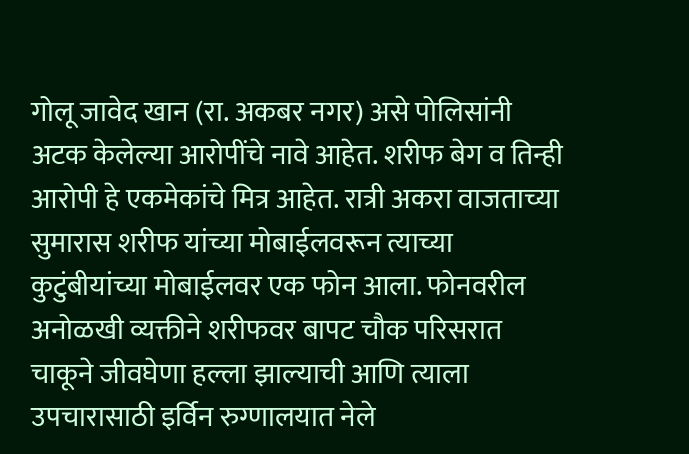गोलू जावेद खान (रा. अकबर नगर) असे पोलिसांनी अटक केलेल्या आरोपींचे नावे आहेत. शरीफ बेग व तिन्ही आरोपी हे एकमेकांचे मित्र आहेत. रात्री अकरा वाजताच्या सुमारास शरीफ यांच्या मोबाईलवरून त्याच्या कुटुंबीयांच्या मोबाईलवर एक फोन आला. फोनवरील अनोळखी व्यक्तीने शरीफवर बापट चौक परिसरात चाकूने जीवघेणा हल्ला झाल्याची आणि त्याला उपचारासाठी इर्विन रुग्णालयात नेले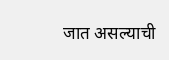जात असल्याची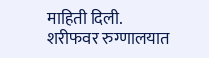माहिती दिली. शरीफवर रुग्णालयात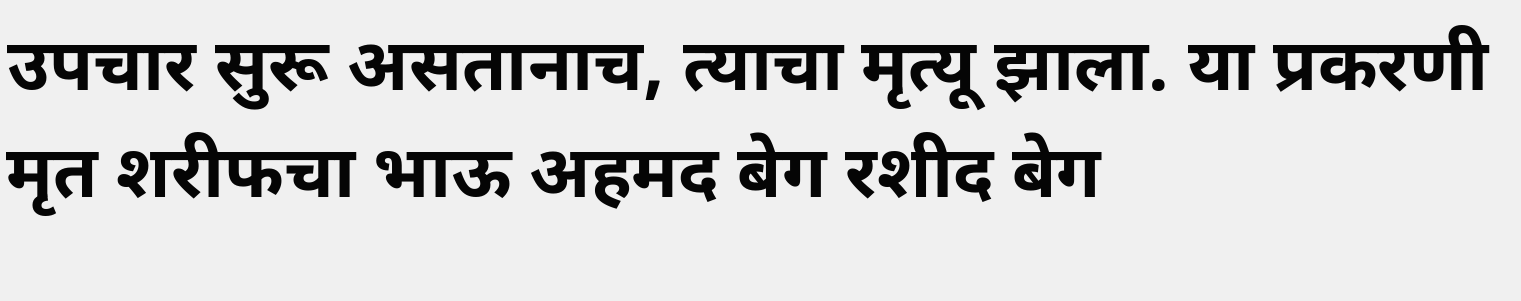उपचार सुरू असतानाच, त्याचा मृत्यू झाला. या प्रकरणी मृत शरीफचा भाऊ अहमद बेग रशीद बेग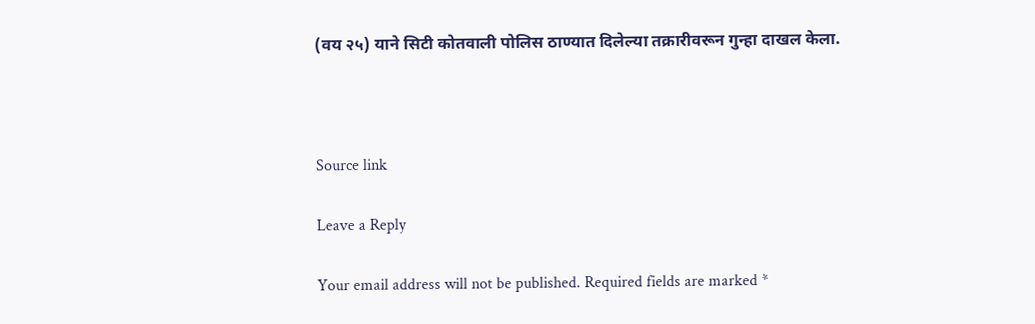(वय २५) याने सिटी कोतवाली पोलिस ठाण्यात दिलेल्या तक्रारीवरून गुन्हा दाखल केला.



Source link

Leave a Reply

Your email address will not be published. Required fields are marked *